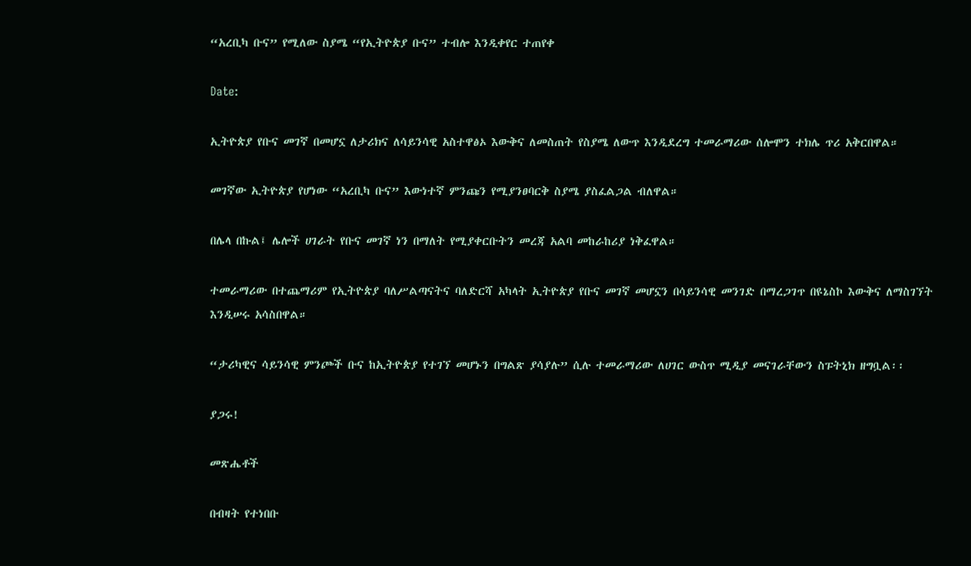“አረቢካ ቡና” የሚለው ስያሜ “የኢትዮጵያ ቡና” ተብሎ እንዲቀየር ተጠየቀ

Date:

ኢትዮጵያ የቡና መገኛ በመሆኗ ለታሪክና ለሳይንሳዊ አስተዋፅኦ እውቅና ለመስጠት የስያሜ ለውጥ እንዲደረግ ተመራማሪው ሰሎሞን ተክሌ ጥሪ አቅርበዋል።

መገኛው ኢትዮጵያ የሆነው “አረቢካ ቡና” እውነተኛ ምንጩን የሚያንፀባርቅ ስያሜ ያስፈልጋል ብለዋል።

በሌላ በኩል፤ ሌሎች ሀገራት የቡና መገኛ ነን በማለት የሚያቀርቡትን መረጃ አልባ መከራከሪያ ነቅፈዋል።

ተመራማሪው በተጨማሪም የኢትዮጵያ ባለሥልጣናትና ባለድርሻ አካላት ኢትዮጵያ የቡና መገኛ መሆኗን በሳይንሳዊ መንገድ በማረጋገጥ በዩኔስኮ እውቅና ለማስገኘት እንዲሠሩ አሳስበዋል።

“ታሪካዊና ሳይንሳዊ ምንጮች ቡና ከኢትዮጵያ የተገኘ መሆኑን በግልጽ ያሳያሉ” ሲሉ ተመራማሪው ለሀገር ውስጥ ሚዲያ መናገራቸውን ስፑትኒክ ዘግቧል፡፡

ያጋሩ!

መጽሔቶች

በብዛት የተነበቡ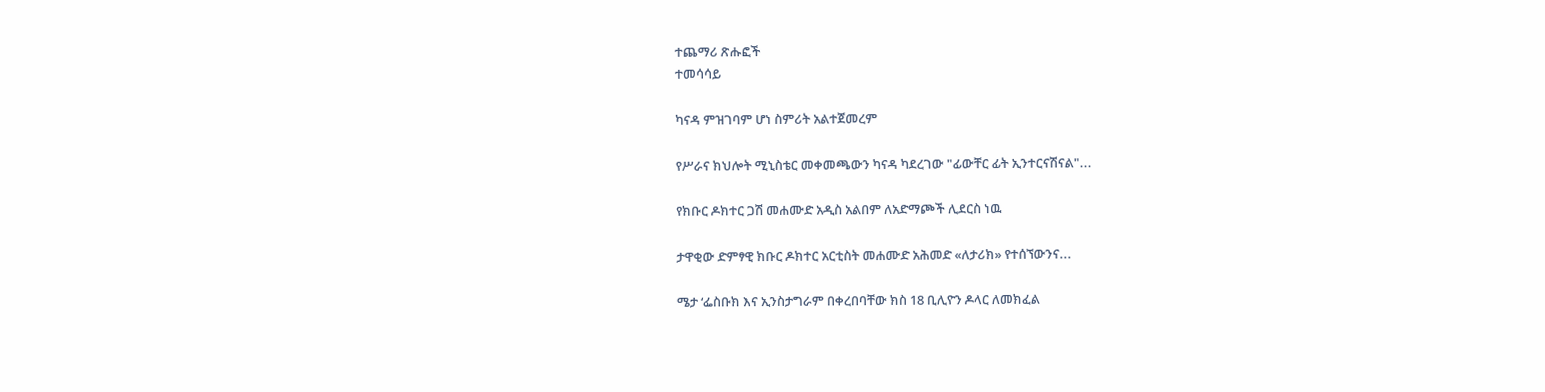ተጨማሪ ጽሑፎች
ተመሳሳይ

ካናዳ ምዝገባም ሆነ ስምሪት አልተጀመረም

የሥራና ክህሎት ሚኒስቴር መቀመጫውን ካናዳ ካደረገው "ፊውቸር ፊት ኢንተርናሽናል"...

የክቡር ዶክተር ጋሽ መሐሙድ አዲስ አልበም ለአድማጮች ሊደርስ ነዉ

ታዋቂው ድምፃዊ ክቡር ዶክተር አርቲስት መሐሙድ አሕመድ «ለታሪክ» የተሰኘውንና...

ሜታ ‘ፌስቡክ እና ኢንስታግራም በቀረበባቸው ክስ 18 ቢሊዮን ዶላር ለመክፈል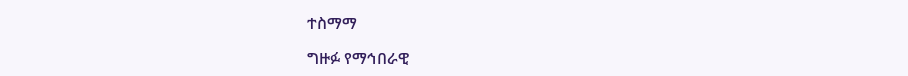ተስማማ

ግዙፉ የማኅበራዊ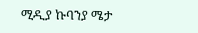ሚዲያ ኩባንያ ሜታ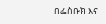በፌስቡክ እና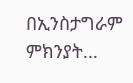በኢንስታግራም ምክንያት...